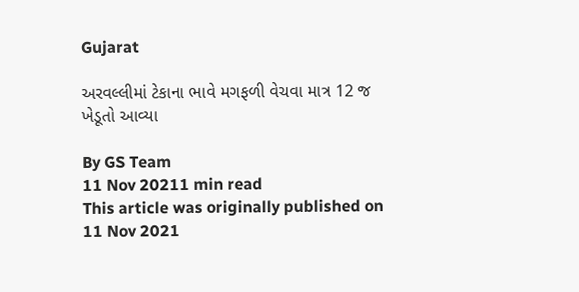Gujarat

અરવલ્લીમાં ટેકાના ભાવે મગફળી વેચવા માત્ર 12 જ ખેડૂતો આવ્યા

By GS Team
11 Nov 20211 min read
This article was originally published on 11 Nov 2021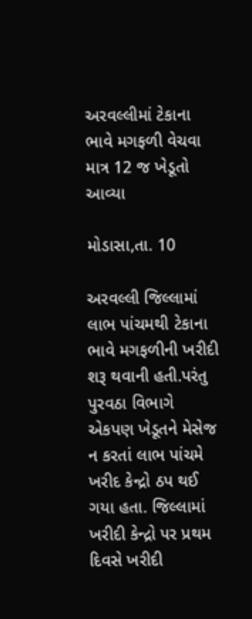અરવલ્લીમાં ટેકાના ભાવે મગફળી વેચવા માત્ર 12 જ ખેડૂતો આવ્યા

મોડાસા,તા. 10

અરવલ્લી જિલ્લામાં લાભ પાંચમથી ટેકાના ભાવે મગફળીની ખરીદી શરૂ થવાની હતી.પરંતુ પુરવઠા વિભાગે એકપણ ખેડૂતને મેસેજ ન કરતાં લાભ પાંચમે ખરીદ કેન્દ્રો ઠપ થઈ ગયા હતા. જિલ્લામાં ખરીદી કેન્દ્રો પર પ્રથમ દિવસે ખરીદી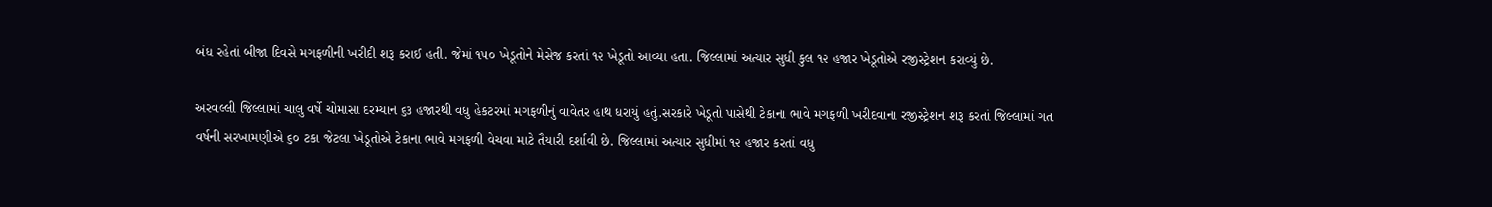બંધ રહેતાં બીજા દિવસે મગફળીની ખરીદી શરૂ કરાઈ હતી. જેમાં ૧૫૦ ખેડૂતોને મેસેજ કરતાં ૧૨ ખેડૂતો આવ્યા હતા. જિલ્લામાં અત્યાર સુધી કુલ ૧૨ હજાર ખેડૂતોએ રજીસ્ટ્રેશન કરાવ્યું છે.

અરવલ્લી જિલ્લામાં ચાલુ વર્ષે ચોમાસા દરમ્યાન ૬૩ હજારથી વધુ હેકટરમાં મગફળીનું વાવેતર હાથ ધરાયું હતું.સરકારે ખેડૂતો પાસેથી ટેકાના ભાવે મગફળી ખરીદવાના રજીસ્ટ્રેશન શરૂ કરતાં જિલ્લામાં ગત વર્ષની સરખામણીએ ૬૦ ટકા જેટલા ખેડૂતોએ ટેકાના ભાવે મગફળી વેચવા માટે તૈયારી દર્શાવી છે. જિલ્લામાં અત્યાર સુધીમાં ૧૨ હજાર કરતાં વધુ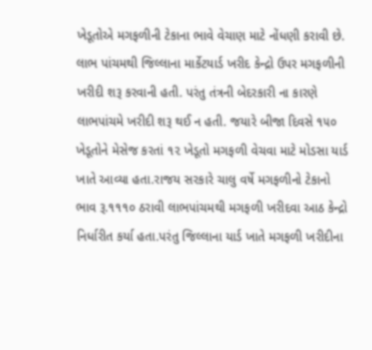ખેડૂતોએ મગફળીની ટેકાના ભાવે વેચાણ માટે નોંધણી કરાવી છે. લાભ પાંચમથી જિલ્લાના માર્કેટયાર્ડ ખરીદ કેન્દ્રો ઉપર મગફળીની ખરીદી શરૂ કરવાની હતી. પરંતુ તંત્રની બેદરકારી ના કારણે લાભપાંચમે ખરીદી શરૂ થઈ ન હતી. જયારે બીજા દિવસે ૧૫૦ ખેડૂતોને મેસેજ કરતાં ૧૨ ખેડૂતો મગફળી વેચવા માટે મોડસા યાર્ડ ખાતે આવ્યા હતા.રાજય સરકારે ચાલુ વર્ષે મગફળીનો ટેકાનો ભાવ રૂ.૧૧૧૦ ઠરાવી લાભપાંચમથી મગફળી ખરીદવા આઠ કેન્દ્રો નિર્ધારીત કર્યા હતા.પરંતુ જિલ્લાના યાર્ડ ખાતે મગફળી ખરીદીના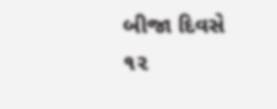બીજા દિવસે ૧૨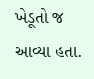ખેડૂતો જ આવ્યા હતા.